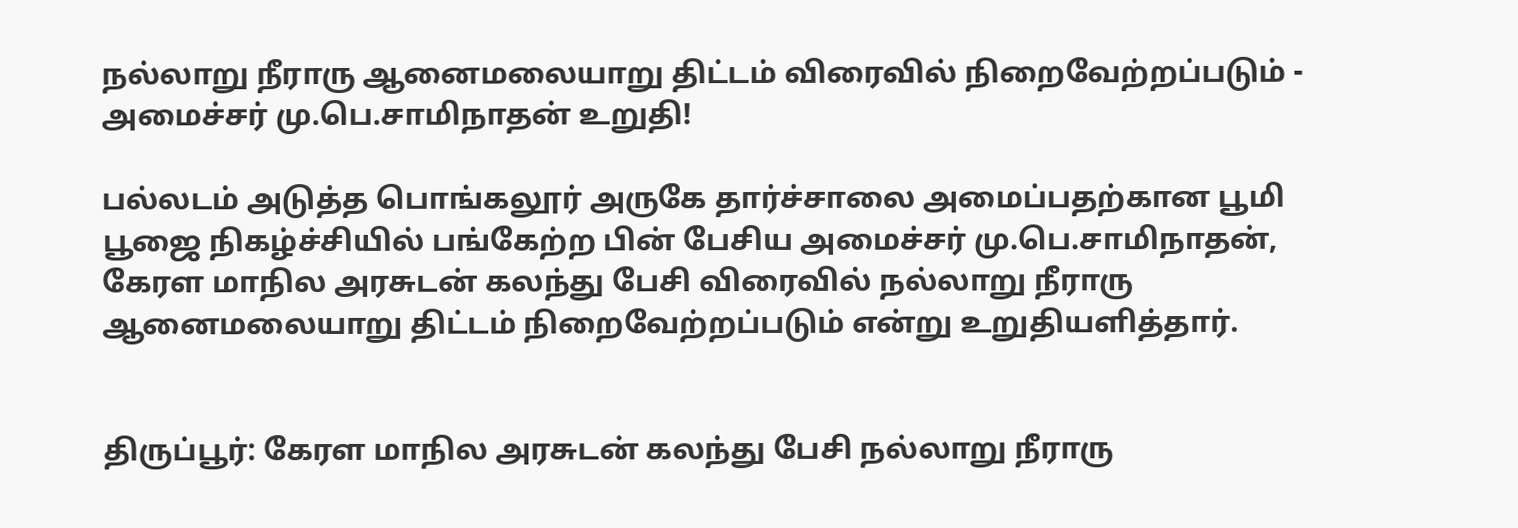நல்லாறு நீராரு ஆனைமலையாறு திட்டம் விரைவில் நிறைவேற்றப்படும் - அமைச்சர் மு.பெ.சாமிநாதன் உறுதி!

பல்லடம் அடுத்த பொங்கலூர் அருகே தார்ச்சாலை அமைப்பதற்கான பூமி பூஜை நிகழ்ச்சியில் பங்கேற்ற பின் பேசிய அமைச்சர் மு.பெ.சாமிநாதன், கேரள மாநில அரசுடன் கலந்து பேசி விரைவில் நல்லாறு நீராரு ஆனைமலையாறு திட்டம் நிறைவேற்றப்படும் என்று உறுதியளித்தார்.


திருப்பூர்: கேரள மாநில அரசுடன் கலந்து பேசி நல்லாறு நீராரு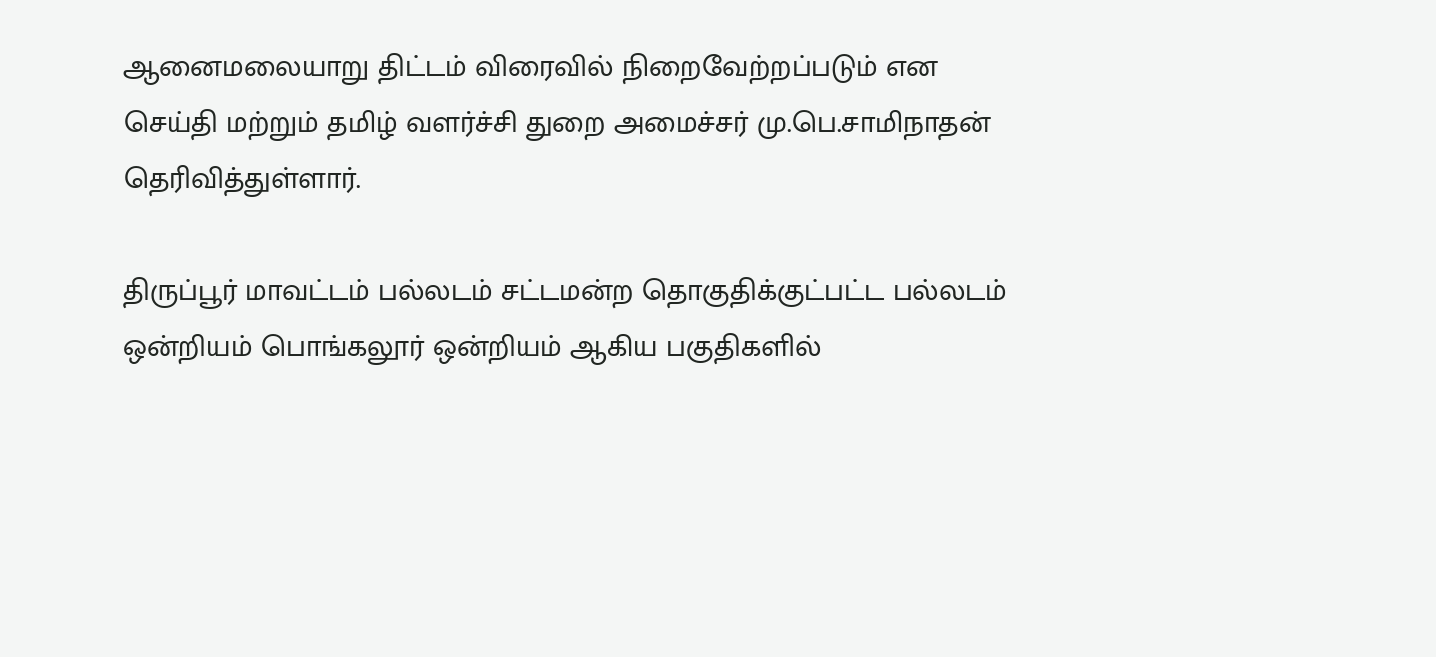ஆனைமலையாறு திட்டம் விரைவில் நிறைவேற்றப்படும் என செய்தி மற்றும் தமிழ் வளர்ச்சி துறை அமைச்சர் மு.பெ.சாமிநாதன் தெரிவித்துள்ளார்.

திருப்பூர் மாவட்டம் பல்லடம் சட்டமன்ற தொகுதிக்குட்பட்ட பல்லடம் ஒன்றியம் பொங்கலூர் ஒன்றியம் ஆகிய பகுதிகளில்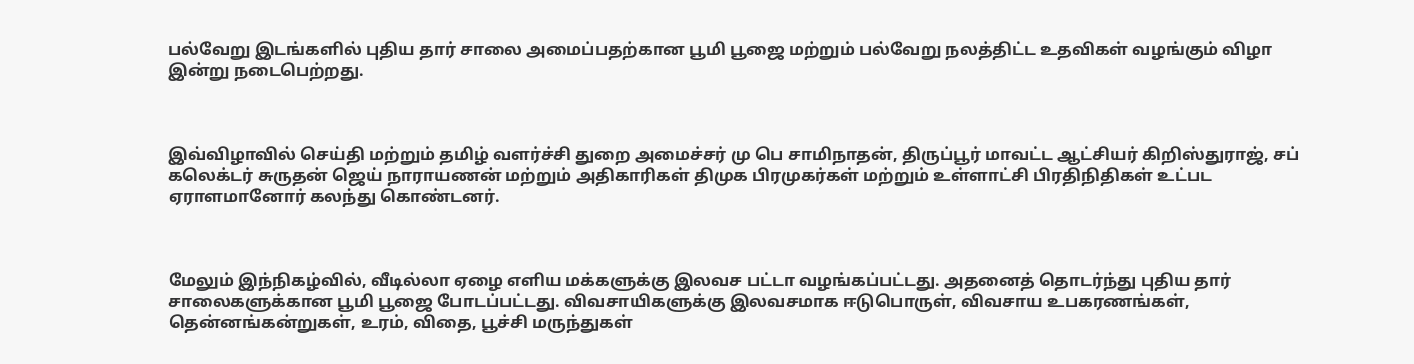பல்வேறு இடங்களில் புதிய தார் சாலை அமைப்பதற்கான பூமி பூஜை மற்றும் பல்வேறு நலத்திட்ட உதவிகள் வழங்கும் விழா இன்று நடைபெற்றது.



இவ்விழாவில் செய்தி மற்றும் தமிழ் வளர்ச்சி துறை அமைச்சர் மு பெ சாமிநாதன், திருப்பூர் மாவட்ட ஆட்சியர் கிறிஸ்துராஜ், சப் கலெக்டர் சுருதன் ஜெய் நாராயணன் மற்றும் அதிகாரிகள் திமுக பிரமுகர்கள் மற்றும் உள்ளாட்சி பிரதிநிதிகள் உட்பட ஏராளமானோர் கலந்து கொண்டனர்.



மேலும் இந்நிகழ்வில், வீடில்லா ஏழை எளிய மக்களுக்கு இலவச பட்டா வழங்கப்பட்டது. அதனைத் தொடர்ந்து புதிய தார் சாலைகளுக்கான பூமி பூஜை போடப்பட்டது. விவசாயிகளுக்கு இலவசமாக ஈடுபொருள், விவசாய உபகரணங்கள், தென்னங்கன்றுகள், உரம், விதை, பூச்சி மருந்துகள்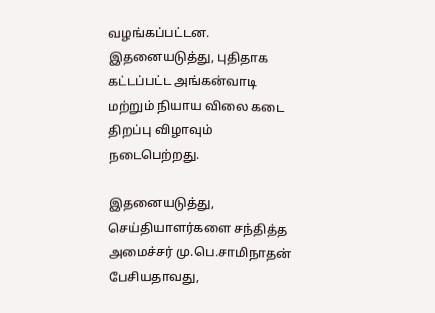வழங்கப்பட்டன. இதனையடுத்து, புதிதாக கட்டப்பட்ட அங்கன்வாடி மற்றும் நியாய விலை கடை திறப்பு விழாவும் நடைபெற்றது.

இதனையடுத்து, செய்தியாளர்களை சந்தித்த அமைச்சர் மு.பெ.சாமிநாதன் பேசியதாவது,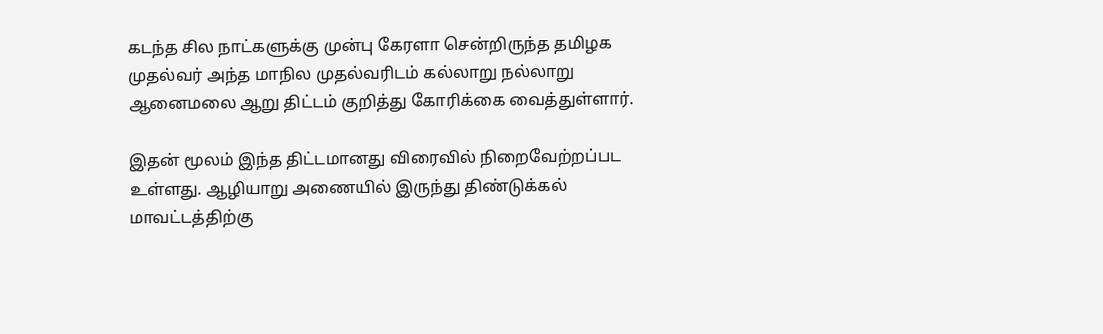கடந்த சில நாட்களுக்கு முன்பு கேரளா சென்றிருந்த தமிழக முதல்வர் அந்த மாநில முதல்வரிடம் கல்லாறு நல்லாறு ஆனைமலை ஆறு திட்டம் குறித்து கோரிக்கை வைத்துள்ளார்.

இதன் மூலம் இந்த திட்டமானது விரைவில் நிறைவேற்றப்பட உள்ளது. ஆழியாறு அணையில் இருந்து திண்டுக்கல் மாவட்டத்திற்கு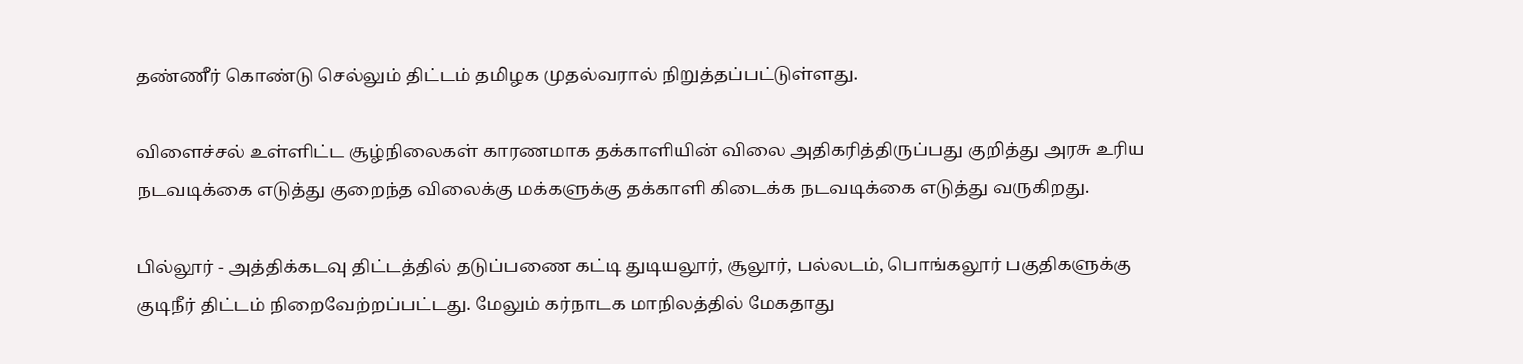தண்ணீர் கொண்டு செல்லும் திட்டம் தமிழக முதல்வரால் நிறுத்தப்பட்டுள்ளது.

விளைச்சல் உள்ளிட்ட சூழ்நிலைகள் காரணமாக தக்காளியின் விலை அதிகரித்திருப்பது குறித்து அரசு உரிய நடவடிக்கை எடுத்து குறைந்த விலைக்கு மக்களுக்கு தக்காளி கிடைக்க நடவடிக்கை எடுத்து வருகிறது.

பில்லூர் - அத்திக்கடவு திட்டத்தில் தடுப்பணை கட்டி துடியலூர், சூலூர், பல்லடம், பொங்கலூர் பகுதிகளுக்கு குடிநீர் திட்டம் நிறைவேற்றப்பட்டது. மேலும் கர்நாடக மாநிலத்தில் மேகதாது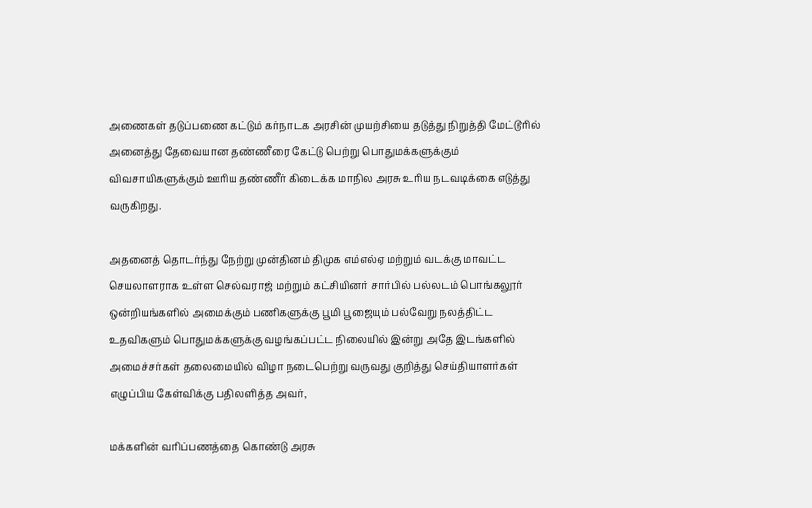அணைகள் தடுப்பணை கட்டும் கர்நாடக அரசின் முயற்சியை தடுத்து நிறுத்தி மேட்டூரில் அனைத்து தேவையான தண்ணீரை கேட்டு பெற்று பொதுமக்களுக்கும் விவசாயிகளுக்கும் ஊரிய தண்ணீர் கிடைக்க மாநில அரசு உரிய நடவடிக்கை எடுத்து வருகிறது.

அதனைத் தொடர்ந்து நேற்று முன்தினம் திமுக எம்எல்ஏ மற்றும் வடக்கு மாவட்ட செயலாளராக உள்ள செல்வராஜ் மற்றும் கட்சியினர் சார்பில் பல்லடம் பொங்கலூர் ஒன்றியங்களில் அமைக்கும் பணிகளுக்கு பூமி பூஜையும் பல்வேறு நலத்திட்ட உதவிகளும் பொதுமக்களுக்கு வழங்கப்பட்ட நிலையில் இன்று அதே இடங்களில் அமைச்சர்கள் தலைமையில் விழா நடைபெற்று வருவது குறித்து செய்தியாளர்கள் எழுப்பிய கேள்விக்கு பதிலளித்த அவர்,

மக்களின் வரிப்பணத்தை கொண்டு அரசு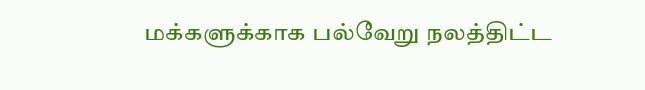மக்களுக்காக பல்வேறு நலத்திட்ட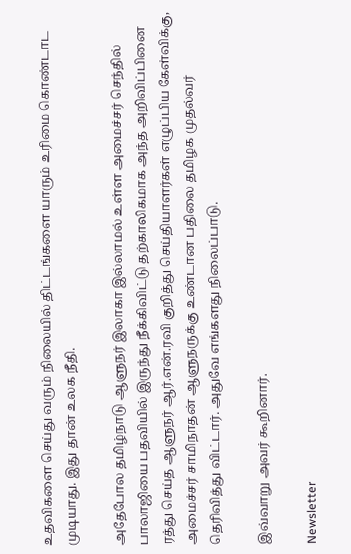உதவிகளை செய்து வரும் நிலையில் திட்டங்களை யாரும் உரிமை கொண்டாட முடியாது. இது தான் உலக நீதி.

அதேபோல தமிழ்நாடு ஆளுநர் இலாகா இல்லாமல் உள்ள அமைச்சர் செந்தில் பாலாஜியை பதவியில் இருந்து நீக்கிவிட்டு தற்காலிகமாக அந்த அறிவிப்பினை ரத்து செய்த ஆளுநர் ஆர்.என்.ரவி குறித்து செய்தியாளர்கள் எழுப்பிய கேள்விக்கு, அமைச்சர் சாமிநாதன் ஆளுநருக்கு உண்டான பதிலை தமிழக முதல்வர் தெரிவித்து விட்டார். அதுவே எங்களது நிலைப்பாடு.

இவ்வாறு அவர் கூறினார்.

Newsletter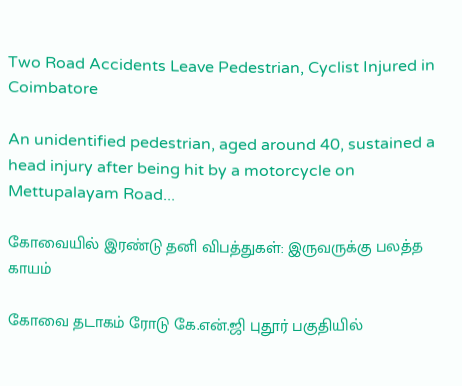Two Road Accidents Leave Pedestrian, Cyclist Injured in Coimbatore

An unidentified pedestrian, aged around 40, sustained a head injury after being hit by a motorcycle on Mettupalayam Road...

கோவையில் இரண்டு தனி விபத்துகள்: இருவருக்கு பலத்த காயம்

கோவை தடாகம் ரோடு கே.என்.ஜி புதூர் பகுதியில்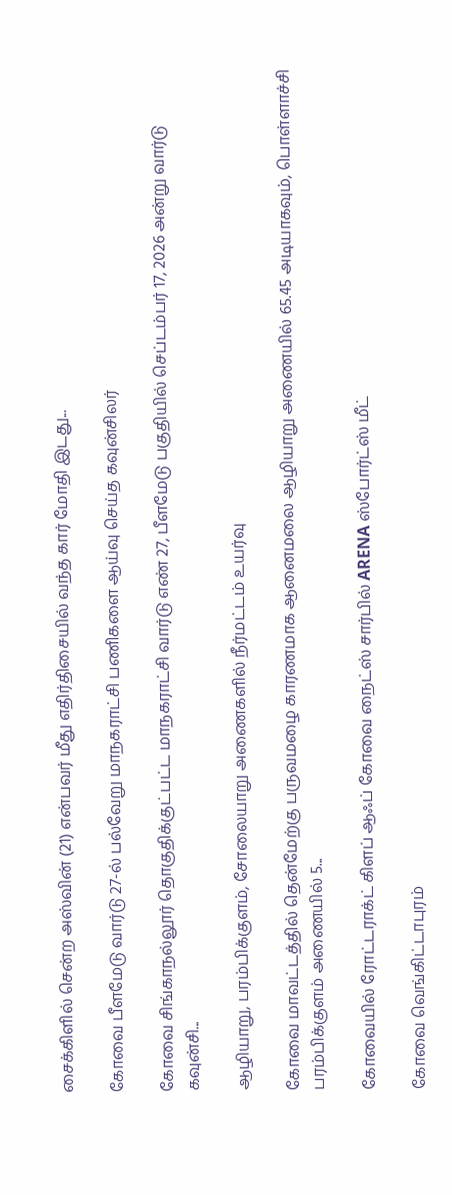சைக்கிளில் சென்ற அஸ்வின் (21) என்பவர் மீது எதிர்திசையில் வந்த கார் மோதி இடது...

கோவை பீளமேடு வார்டு 27-ல் பல்வேறு மாநகராட்சி பணிகளை ஆய்வு செய்த கவுன்சிலர்

கோவை சிங்காநல்லூர் தொகுதிக்குட்பட்ட மாநகராட்சி வார்டு எண் 27, பீளமேடு பகுதியில் செப்டம்பர் 17, 2026 அன்று வார்டு கவுன்சி...

ஆழியாறு, பரம்பிக்குளம், சோலையாறு அணைகளில் நீர்மட்டம் உயர்வு

கோவை மாவட்டத்தில் தென்மேற்கு பருவமழை காரணமாக ஆனைமலை ஆழியாறு அணையில் 65.45 அடியாகவும், பொள்ளாச்சி பரம்பிக்குளம் அணையில் 5...

கோவையில் ரோட்டராக்ட் கிளப் ஆஃப் கோவை நைட்ஸ் சார்பில் ARENA ஸ்போர்ட்ஸ் மீட்

கோவை வெங்கிட்டாபுரம்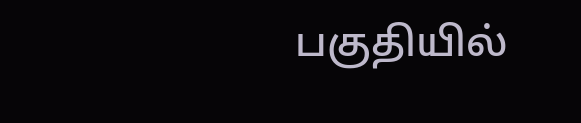பகுதியில்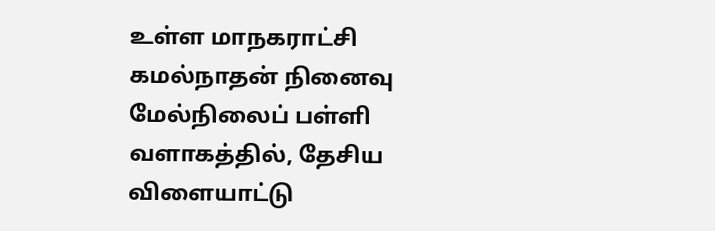உள்ள மாநகராட்சி கமல்நாதன் நினைவு மேல்நிலைப் பள்ளி வளாகத்தில், தேசிய விளையாட்டு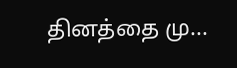தினத்தை மு...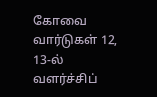கோவை வார்டுகள் 12, 13-ல் வளர்ச்சிப்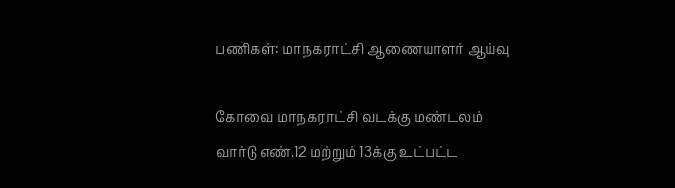பணிகள்: மாநகராட்சி ஆணையாளர் ஆய்வு

கோவை மாநகராட்சி வடக்கு மண்டலம் வார்டு எண்.12 மற்றும் 13க்கு உட்பட்ட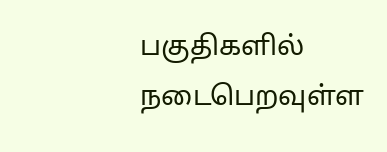பகுதிகளில் நடைபெறவுள்ள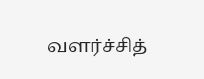வளர்ச்சித்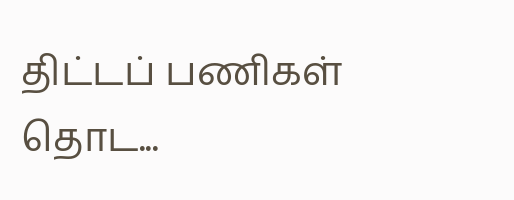திட்டப் பணிகள் தொட...